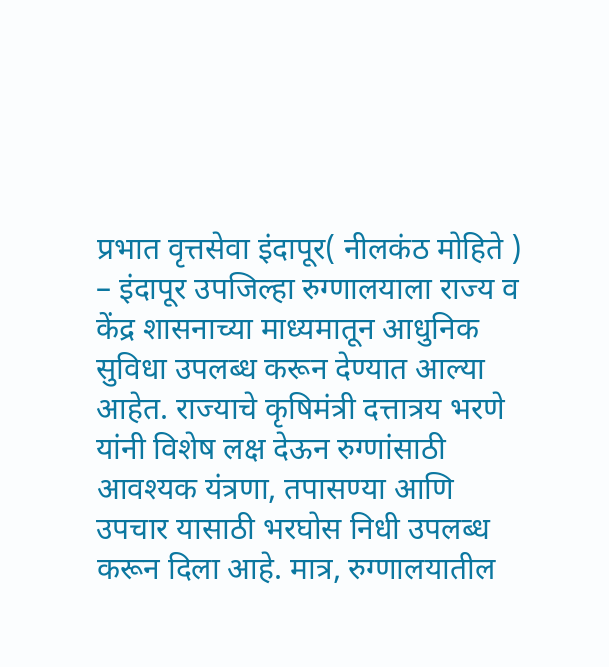प्रभात वृत्तसेवा इंदापूर( नीलकंठ मोहिते ) – इंदापूर उपजिल्हा रुग्णालयाला राज्य व केंद्र शासनाच्या माध्यमातून आधुनिक सुविधा उपलब्ध करून देण्यात आल्या आहेत. राज्याचे कृषिमंत्री दत्तात्रय भरणे यांनी विशेष लक्ष देऊन रुग्णांसाठी आवश्यक यंत्रणा, तपासण्या आणि उपचार यासाठी भरघोस निधी उपलब्ध करून दिला आहे. मात्र, रुग्णालयातील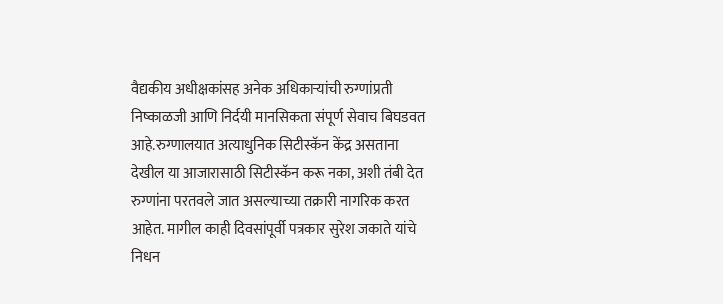वैद्यकीय अधीक्षकांसह अनेक अधिकाऱ्यांची रुग्णांप्रती निष्काळजी आणि निर्दयी मानसिकता संपूर्ण सेवाच बिघडवत आहे.रुग्णालयात अत्याधुनिक सिटीस्कॅन केंद्र असताना देखील या आजारासाठी सिटीस्कॅन करू नका, अशी तंबी देत रुग्णांना परतवले जात असल्याच्या तक्रारी नागरिक करत आहेत. मागील काही दिवसांपूर्वी पत्रकार सुरेश जकाते यांचे निधन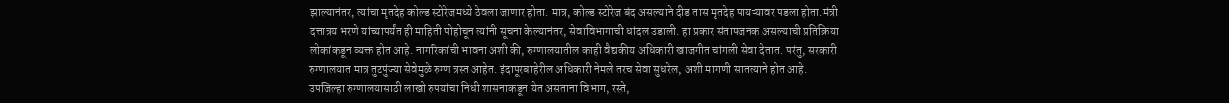झाल्यानंतर, त्यांचा मृतदेह कोल्ड स्टोरेजमध्ये ठेवला जाणार होता. मात्र, कोल्ड स्टोरेज बंद असल्याने दीड तास मृतदेह पायऱ्यावर पडला होता.मंत्री दत्तात्रय भरणे यांच्यापर्यंत ही माहिती पोहोचून त्यांनी सूचना केल्यानंतर, सेवाविभागाची धांदल उडाली. हा प्रकार संतापजनक असल्याची प्रतिक्रिया लोकांकडून व्यक्त होत आहे. नागरिकांची भावना अशी की, रुग्णालयातील काही वैद्यकीय अधिकारी खाजगीत चांगली सेवा देतात. परंतु, सरकारी रुग्णालयात मात्र तुटपुंज्या सेवेमुळे रुग्ण त्रस्त आहेत. इंदापूरबाहेरील अधिकारी नेमले तरच सेवा सुधरेल, अशी मागणी सातत्याने होत आहे. उपजिल्हा रुग्णालयासाठी लाखो रुपयांचा निधी शासनाकडून येत असताना विभाग, रस्ते,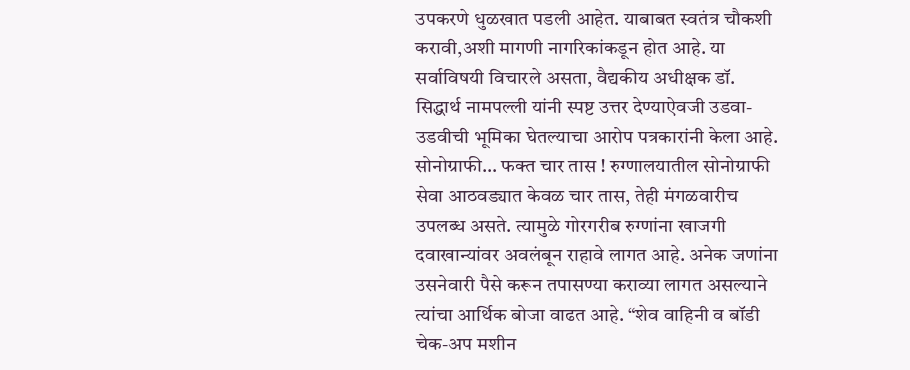उपकरणे धुळखात पडली आहेत. याबाबत स्वतंत्र चौकशी करावी,अशी मागणी नागरिकांकडून होत आहे. या सर्वाविषयी विचारले असता, वैद्यकीय अधीक्षक डॉ. सिद्धार्थ नामपल्ली यांनी स्पष्ट उत्तर देण्याऐवजी उडवा-उडवीची भूमिका घेतल्याचा आरोप पत्रकारांनी केला आहे. सोनोग्राफी… फक्त चार तास ! रुग्णालयातील सोनोग्राफी सेवा आठवड्यात केवळ चार तास, तेही मंगळवारीच उपलब्ध असते. त्यामुळे गोरगरीब रुग्णांना खाजगी दवाखान्यांवर अवलंबून राहावे लागत आहे. अनेक जणांना उसनेवारी पैसे करून तपासण्या कराव्या लागत असल्याने त्यांचा आर्थिक बोजा वाढत आहे. “शेव वाहिनी व बॉडी चेक-अप मशीन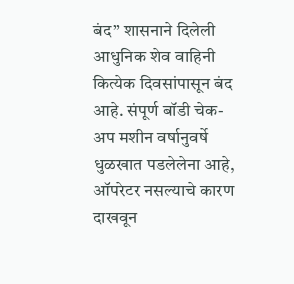बंद” शासनाने दिलेली आधुनिक शेव वाहिनी कित्येक दिवसांपासून बंद आहे. संपूर्ण बॉडी चेक-अप मशीन वर्षानुवर्षे धुळखात पडलेलेना आहे, ऑपरेटर नसल्याचे कारण दाखवून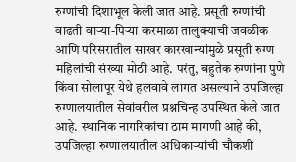रुग्णांची दिशाभूल केली जात आहे. प्रसूती रुग्णांची वाढती वाऱ्या-पिऱ्या करमाळा तालुक्याची जवळीक आणि परिसरातील साखर कारखान्यांमुळे प्रसूती रुग्ण महिलांची संख्या मोठी आहे. परंतु, बहुतेक रुग्णांना पुणे किंवा सोलापूर येथे हलवावे लागत असल्याने उपजिल्हा रुग्णालयातील सेवांवरील प्रश्नचिन्ह उपस्थित केले जात आहे. स्थानिक नागरिकांचा ठाम मागणी आहे की, उपजिल्हा रुग्णालयातील अधिकाऱ्यांची चौकशी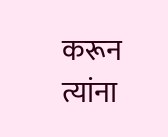करून त्यांना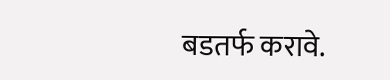बडतर्फ करावे.